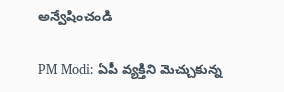అన్వేషించండి

PM Modi: ఏపీ వ్యక్తిని మెచ్చుకున్న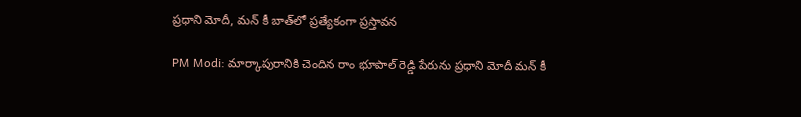ప్రధాని మోదీ, మన్ కీ బాత్‌లో ప్రత్యేకంగా ప్రస్తావన

PM Modi: మార్కాపురానికి చెందిన రాం భూపాల్ రెడ్డి పేరును ప్రధాని మోదీ మన్ కీ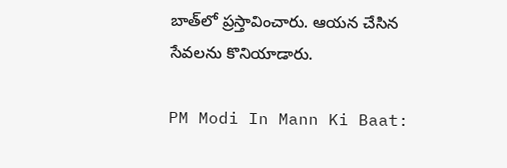బాత్‌లో ప్రస్తావించారు. ఆయన చేసిన సేవలను కొనియాడారు.

PM Modi In Mann Ki Baat: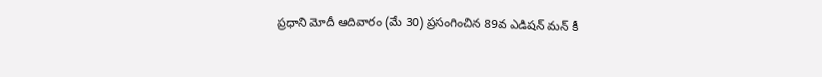ప్రధాని మోదీ ఆదివారం (మే 30) ప్రసంగించిన 89వ ఎడిషన్ మన్ కీ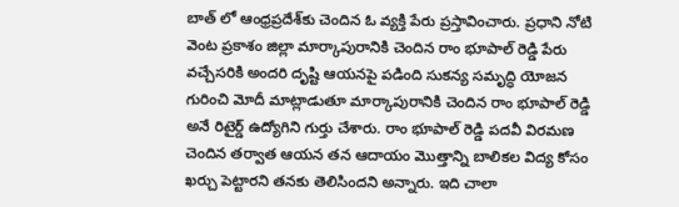బాత్ లో ఆంధ్రప్రదేశ్‌కు చెందిన ఓ వ్యక్తి పేరు ప్రస్తావించారు. ప్రధాని నోటి వెంట ప్రకాశం జిల్లా మార్కాపురానికి చెందిన రాం భూపాల్ రెడ్డి పేరు వచ్చేసరికి అందరి దృష్టి ఆయనపై పడింది సుకన్య సమృద్ధి యోజన గురించి మోదీ మాట్లాడుతూ మార్కాపురానికి చెందిన రాం భూపాల్ రెడ్డి అనే రిటైర్డ్ ఉద్యోగిని గుర్తు చేశారు. రాం భూపాల్ రెడ్డి పదవీ విరమణ చెందిన తర్వాత ఆయన తన ఆదాయం మొత్తాన్ని బాలికల విద్య కోసం ఖర్చు పెట్టార‌ని తనకు తెలిసిందని అన్నారు. ఇది చాలా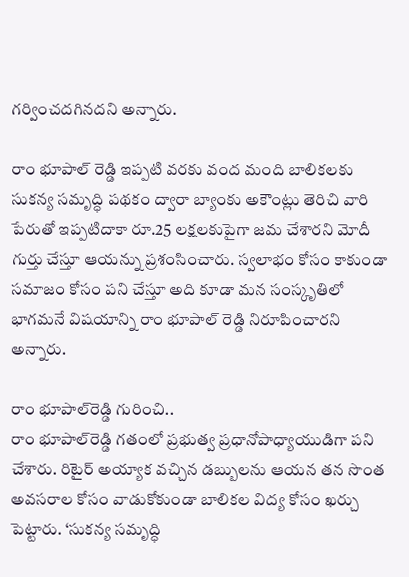గర్వించదగినదని అన్నారు.

రాం భూపాల్ రెడ్డి ఇప్పటి వ‌ర‌కు వంద మంది బాలికలకు సుకన్య సమృద్ధి పథకం ద్వారా బ్యాంకు అకౌంట్లు తెరిచి వారి పేరుతో ఇప్పటిదాకా రూ.25 లక్షలకుపైగా జమ చేశారని మోదీ గుర్తు చేస్తూ ఆయన్ను ప్రశంసించారు. స్వలాభం కోసం కాకుండా సమాజం కోసం పని చేస్తూ అది కూడా మన సంస్కృతిలో భాగమనే విషయాన్ని రాం భూపాల్ రెడ్డి నిరూపించారని అన్నారు.

రాం భూపాల్‌రెడ్డి గురించి..
రాం భూపాల్‌రెడ్డి గతంలో ప్రభుత్వ ప్రధానోపాధ్యాయుడిగా పని చేశారు. రిటైర్ అయ్యాక వచ్చిన డబ్బులను ఆయన తన సొంత అవసరాల కోసం వాడుకోకుండా బాలికల విద్య కోసం ఖర్చు పెట్టారు. ‘సుకన్య సమృద్ధి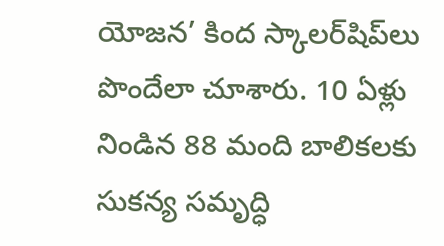యోజన’ కింద స్కాలర్‌షిప్‌లు పొందేలా చూశారు. 10 ఏళ్లు నిండిన 88 మంది బాలికలకు సుకన్య సమృద్ధి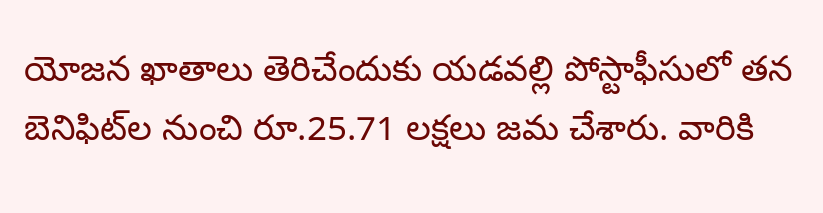యోజన ఖాతాలు తెరిచేందుకు యడవల్లి పోస్టాఫీసులో తన బెనిఫిట్‌ల నుంచి రూ.25.71 లక్షలు జమ చేశారు. వారికి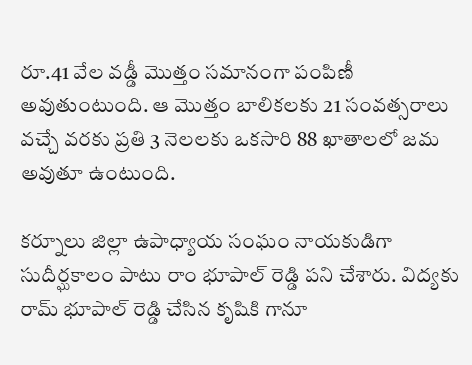రూ.41 వేల వడ్డీ మొత్తం సమానంగా పంపిణీ అవుతుంటుంది. ఆ మొత్తం బాలికలకు 21 సంవత్సరాలు వచ్చే వరకు ప్రతి 3 నెలలకు ఒకసారి 88 ఖాతాలలో జమ అవుతూ ఉంటుంది.

కర్నూలు జిల్లా ఉపాధ్యాయ సంఘం నాయకుడిగా సుదీర్ఘకాలం పాటు రాం భూపాల్ రెడ్డి పని చేశారు. విద్యకు రామ్ భూపాల్ రెడ్డి చేసిన కృషికి గానూ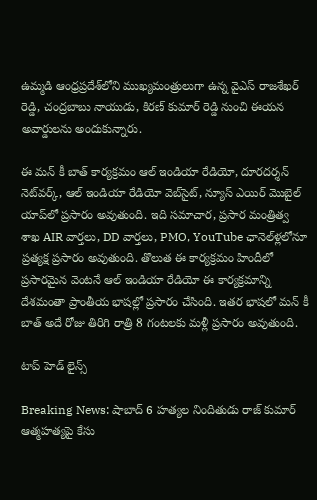ఉమ్మడి ఆంధ్రప్రదేశ్‌లోని ముఖ్యమంత్రులుగా ఉన్న వైఎస్‌ రాజశేఖర్ రెడ్డి, చంద్రబాబు నాయుడు, కిరణ్ కుమార్ రెడ్డి నుంచి ఈయన అవార్డులను అందుకున్నారు.

ఈ మన్ కీ బాత్ కార్యక్రమం ఆల్ ఇండియా రేడియో, దూరదర్శన్ నెట్‌వర్క్, ఆల్ ఇండియా రేడియో వెబ్‌సైట్, న్యూస్ ఎయిర్ మొబైల్ యాప్‌లో ప్రసారం అవుతుంది. ఇది సమాచార, ప్రసార మంత్రిత్వ శాఖ AIR వార్తలు, DD వార్తలు, PMO, YouTube ఛానెల్‌ళ్లలోనూ ప్రత్యక్ష ప్రసారం అవుతుంది. తొలుత ఈ కార్యక్రమం హిందీలో ప్రసారమైన వెంటనే ఆల్ ఇండియా రేడియో ఈ కార్యక్రమాన్ని దేశమంతా ప్రాంతీయ భాషల్లో ప్రసారం చేసింది. ఇతర భాషలో మన్ కీ బాత్ అదే రోజు తిరిగి రాత్రి 8 గంటలకు మళ్లీ ప్రసారం అవుతుంది.

టాప్ హెడ్ లైన్స్

Breaking News: షాబాద్ 6 హత్యల నిందితుడు రాజ్ కుమార్ ఆత్మహత్యపై కేసు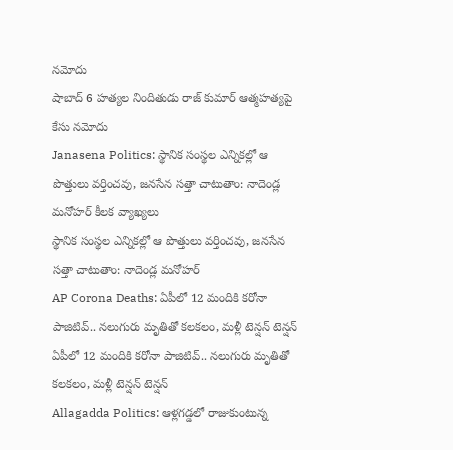నమోదు
షాబాద్ 6 హత్యల నిందితుడు రాజ్ కుమార్ ఆత్మహత్యపై కేసు నమోదు
Janasena Politics: స్థానిక సంస్థల ఎన్నికల్లో ఆ పొత్తులు వర్తించవు, జనసేన సత్తా చాటుతాం: నాదెండ్ల మనోహర్ కీలక వ్యాఖ్యలు
స్థానిక సంస్థల ఎన్నికల్లో ఆ పొత్తులు వర్తించవు, జనసేన సత్తా చాటుతాం: నాదెండ్ల మనోహర్
AP Corona Deaths: ఏపీలో 12 మందికి కరోనా పాజిటివ్.. నలుగురు మృతితో కలకలం, మళ్లీ టెన్షన్ టెన్షన్
ఏపీలో 12 మందికి కరోనా పాజిటివ్.. నలుగురు మృతితో కలకలం, మళ్లీ టెన్షన్ టెన్షన్
Allagadda Politics: ఆళ్లగడ్డలో రాజుకుంటున్న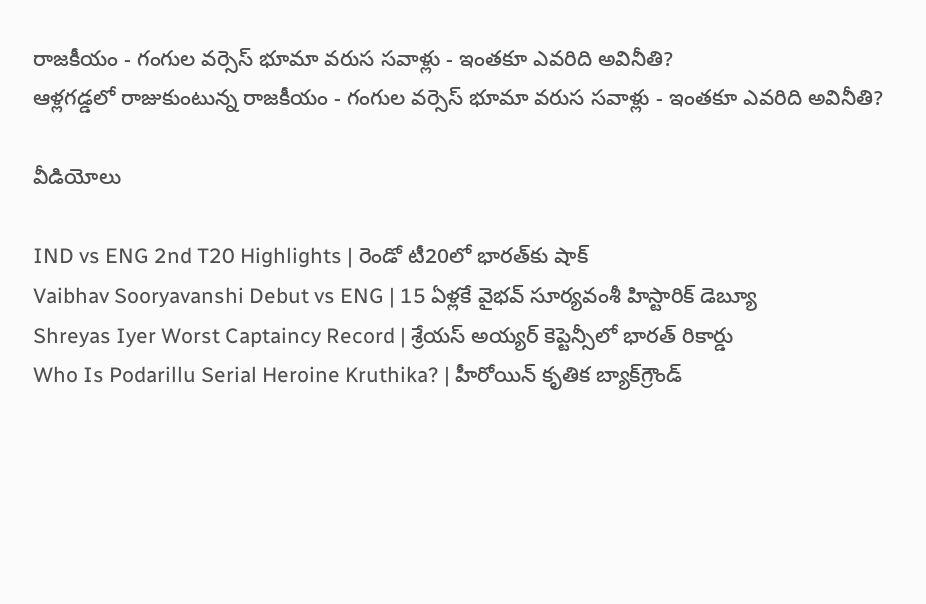రాజకీయం - గంగుల వర్సెస్ భూమా వరుస సవాళ్లు - ఇంతకూ ఎవరిది అవినీతి?
ఆళ్లగడ్డలో రాజుకుంటున్న రాజకీయం - గంగుల వర్సెస్ భూమా వరుస సవాళ్లు - ఇంతకూ ఎవరిది అవినీతి?

వీడియోలు

IND vs ENG 2nd T20 Highlights | రెండో టీ20లో భారత్‌కు షాక్
Vaibhav Sooryavanshi Debut vs ENG | 15 ఏళ్లకే వైభవ్ సూర్యవంశీ హిస్టారిక్ డెబ్యూ
Shreyas Iyer Worst Captaincy Record | శ్రేయస్ అయ్యర్ కెప్టెన్సీలో భారత్ రికార్డు
Who Is Podarillu Serial Heroine Kruthika? | హీరోయిన్ కృతిక బ్యాక్‌గ్రౌండ్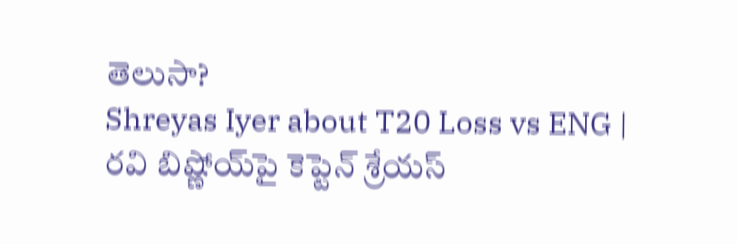తెలుసా?
Shreyas Iyer about T20 Loss vs ENG | రవి బిష్ణోయ్‌పై కెప్టెన్ శ్రేయస్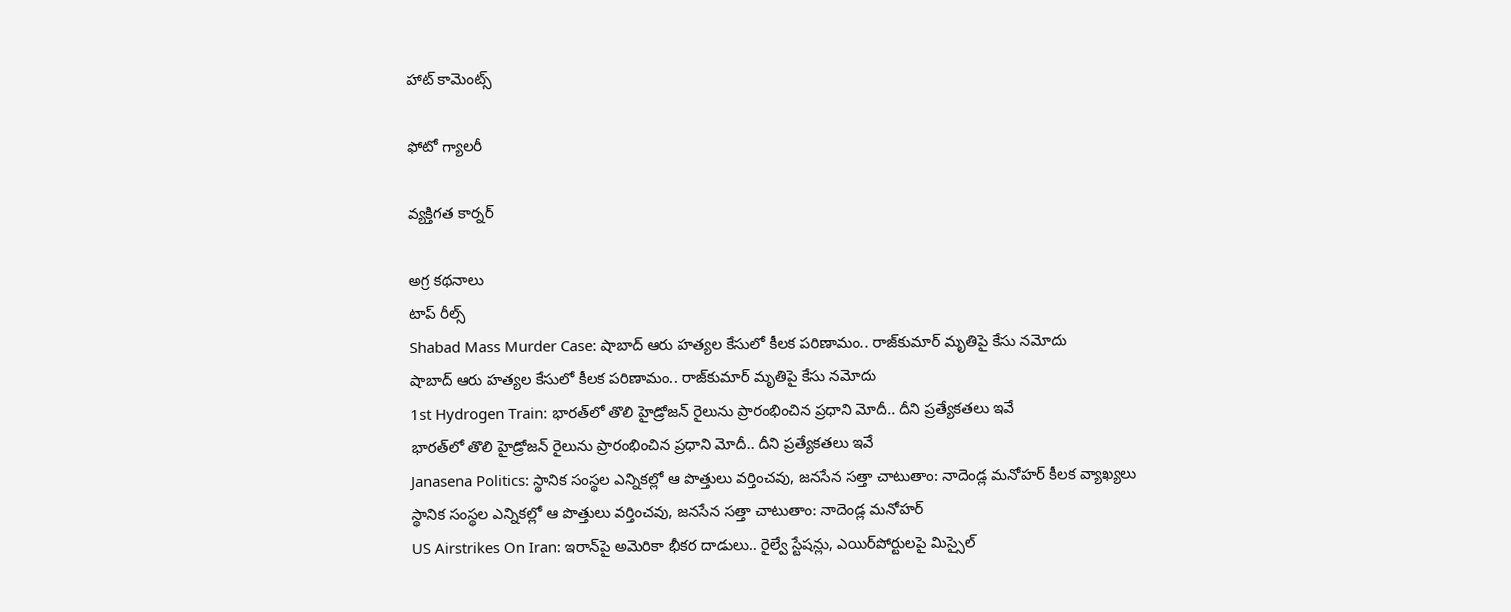హాట్ కామెంట్స్

ఫోటో గ్యాలరీ

వ్యక్తిగత కార్నర్

అగ్ర కథనాలు
టాప్ రీల్స్
Shabad Mass Murder Case: షాబాద్‌ ఆరు హత్యల కేసులో కీలక పరిణామం.. రాజ్‌కుమార్ మృతిపై కేసు నమోదు
షాబాద్‌ ఆరు హత్యల కేసులో కీలక పరిణామం.. రాజ్‌కుమార్ మృతిపై కేసు నమోదు
1st Hydrogen Train: భారత్‌లో తొలి హైడ్రోజన్ రైలును ప్రారంభించిన ప్రధాని మోదీ.. దీని ప్రత్యేకతలు ఇవే
భారత్‌లో తొలి హైడ్రోజన్ రైలును ప్రారంభించిన ప్రధాని మోదీ.. దీని ప్రత్యేకతలు ఇవే
Janasena Politics: స్థానిక సంస్థల ఎన్నికల్లో ఆ పొత్తులు వర్తించవు, జనసేన సత్తా చాటుతాం: నాదెండ్ల మనోహర్ కీలక వ్యాఖ్యలు
స్థానిక సంస్థల ఎన్నికల్లో ఆ పొత్తులు వర్తించవు, జనసేన సత్తా చాటుతాం: నాదెండ్ల మనోహర్
US Airstrikes On Iran: ఇరాన్‌పై అమెరికా భీకర దాడులు.. రైల్వే స్టేషన్లు, ఎయిర్‌పోర్టులపై మిస్సైల్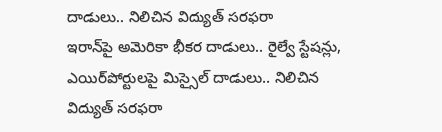దాడులు.. నిలిచిన విద్యుత్ సరఫరా
ఇరాన్‌పై అమెరికా భీకర దాడులు.. రైల్వే స్టేషన్లు, ఎయిర్‌పోర్టులపై మిస్సైల్ దాడులు.. నిలిచిన విద్యుత్ సరఫరా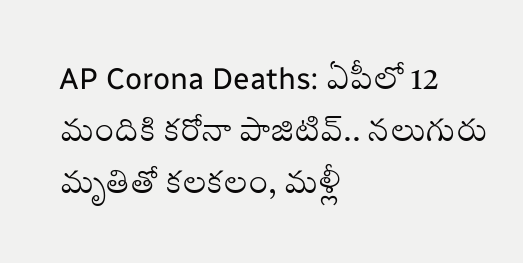AP Corona Deaths: ఏపీలో 12 మందికి కరోనా పాజిటివ్.. నలుగురు మృతితో కలకలం, మళ్లీ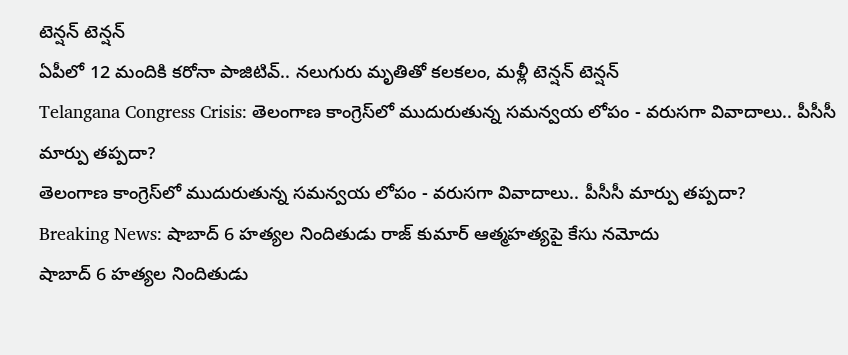టెన్షన్ టెన్షన్
ఏపీలో 12 మందికి కరోనా పాజిటివ్.. నలుగురు మృతితో కలకలం, మళ్లీ టెన్షన్ టెన్షన్
Telangana Congress Crisis: తెలంగాణ కాంగ్రెస్‌లో ముదురుతున్న సమన్వయ లోపం - వరుసగా వివాదాలు.. పీసీసీ మార్పు తప్పదా?
తెలంగాణ కాంగ్రెస్‌లో ముదురుతున్న సమన్వయ లోపం - వరుసగా వివాదాలు.. పీసీసీ మార్పు తప్పదా?
Breaking News: షాబాద్ 6 హత్యల నిందితుడు రాజ్ కుమార్ ఆత్మహత్యపై కేసు నమోదు
షాబాద్ 6 హత్యల నిందితుడు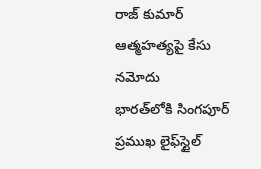రాజ్ కుమార్ ఆత్మహత్యపై కేసు నమోదు
భారత్‌లోకి సింగపూర్ ప్రముఖ లైఫ్‌స్టైల్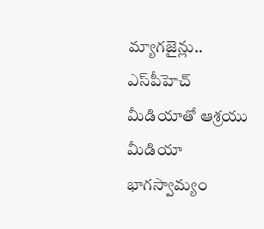మ్యాగజైన్లు.. ఎస్‌పీహెచ్ మీడియాతో ఆశ్రయు మీడియా భాగస్వామ్యం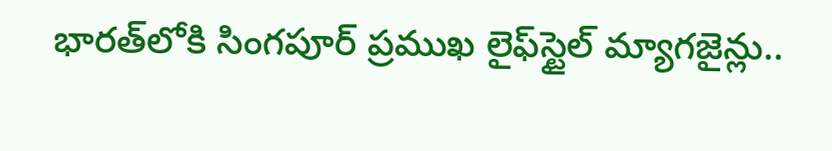భారత్‌లోకి సింగపూర్ ప్రముఖ లైఫ్‌స్టైల్ మ్యాగజైన్లు..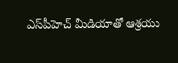ఎస్‌పీహెచ్ మీడియాతో ఆశ్రయు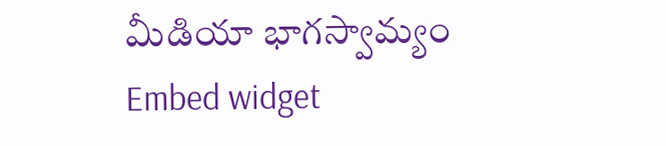మీడియా భాగస్వామ్యం
Embed widget